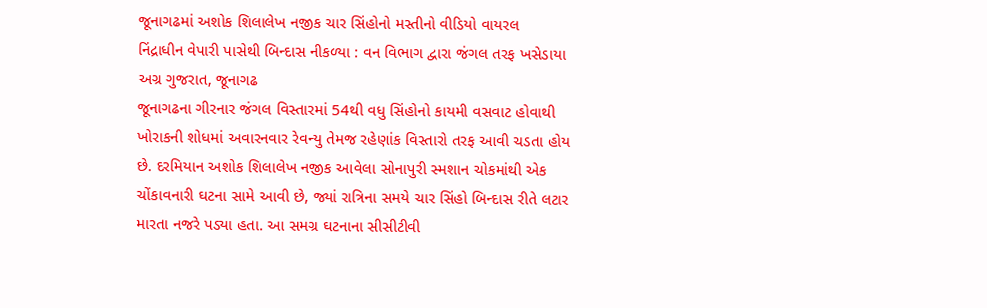જૂનાગઢમાં અશોક શિલાલેખ નજીક ચાર સિંહોનો મસ્તીનો વીડિયો વાયરલ
નિંદ્રાધીન વેપારી પાસેથી બિન્દાસ નીકળ્યા : વન વિભાગ દ્વારા જંગલ તરફ ખસેડાયા
અગ્ર ગુજરાત, જૂનાગઢ
જૂનાગઢના ગીરનાર જંગલ વિસ્તારમાં 54થી વધુ સિંહોનો કાયમી વસવાટ હોવાથી ખોરાકની શોધમાં અવારનવાર રેવન્યુ તેમજ રહેણાંક વિસ્તારો તરફ આવી ચડતા હોય છે. દરમિયાન અશોક શિલાલેખ નજીક આવેલા સોનાપુરી સ્મશાન ચોકમાંથી એક ચોંકાવનારી ઘટના સામે આવી છે, જ્યાં રાત્રિના સમયે ચાર સિંહો બિન્દાસ રીતે લટાર મારતા નજરે પડ્યા હતા. આ સમગ્ર ઘટનાના સીસીટીવી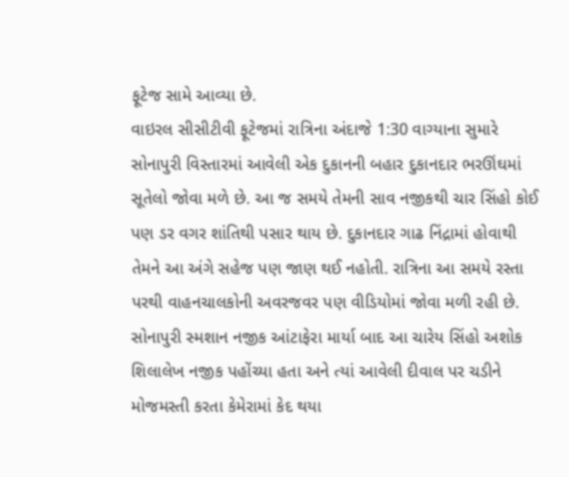ફૂટેજ સામે આવ્યા છે.
વાઇરલ સીસીટીવી ફૂટેજમાં રાત્રિના અંદાજે 1:30 વાગ્યાના સુમારે સોનાપુરી વિસ્તારમાં આવેલી એક દુકાનની બહાર દુકાનદાર ભરઊંઘમાં સૂતેલો જોવા મળે છે. આ જ સમયે તેમની સાવ નજીકથી ચાર સિંહો કોઈ પણ ડર વગર શાંતિથી પસાર થાય છે. દુકાનદાર ગાઢ નિંદ્રામાં હોવાથી તેમને આ અંગે સહેજ પણ જાણ થઈ નહોતી. રાત્રિના આ સમયે રસ્તા પરથી વાહનચાલકોની અવરજવર પણ વીડિયોમાં જોવા મળી રહી છે.
સોનાપુરી સ્મશાન નજીક આંટાફેરા માર્યા બાદ આ ચારેય સિંહો અશોક શિલાલેખ નજીક પહોંચ્યા હતા અને ત્યાં આવેલી દીવાલ પર ચડીને મોજમસ્તી કરતા કેમેરામાં કેદ થયા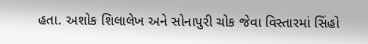હતા. અશોક શિલાલેખ અને સોનાપુરી ચોક જેવા વિસ્તારમાં સિંહો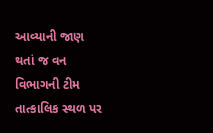આવ્યાની જાણ થતાં જ વન વિભાગની ટીમ તાત્કાલિક સ્થળ પર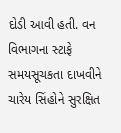દોડી આવી હતી. વન વિભાગના સ્ટાફે સમયસૂચકતા દાખવીને ચારેય સિંહોને સુરક્ષિત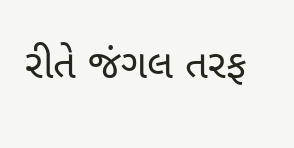રીતે જંગલ તરફ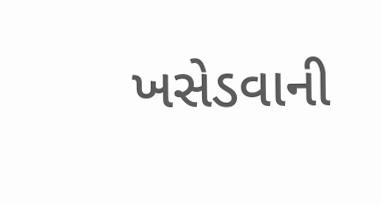ખસેડવાની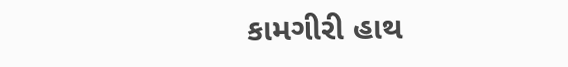કામગીરી હાથ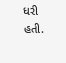ધરી હતી.